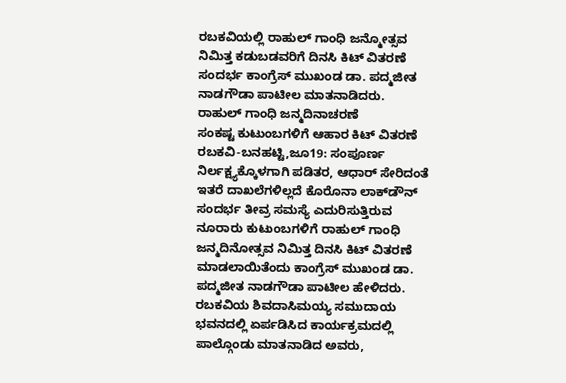ರಬಕವಿಯಲ್ಲಿ ರಾಹುಲ್ ಗಾಂಧಿ ಜನ್ಮೋತ್ಸವ ನಿಮಿತ್ತ ಕಡುಬಡವರಿಗೆ ದಿನಸಿ ಕಿಟ್ ವಿತರಣೆ ಸಂದರ್ಭ ಕಾಂಗ್ರೆಸ್ ಮುಖಂಡ ಡಾ. ಪದ್ಮಜೀತ ನಾಡಗೌಡಾ ಪಾಟೀಲ ಮಾತನಾಡಿದರು.
ರಾಹುಲ್ ಗಾಂಧಿ ಜನ್ಮದಿನಾಚರಣೆ
ಸಂಕಷ್ಟ ಕುಟುಂಬಗಳಿಗೆ ಆಹಾರ ಕಿಟ್ ವಿತರಣೆ
ರಬಕವಿ-ಬನಹಟ್ಟಿ,ಜೂ19: ಸಂಪೂರ್ಣ ನಿರ್ಲಕ್ಷ್ಯಕ್ಕೊಳಗಾಗಿ ಪಡಿತರ, ಆಧಾರ್ ಸೇರಿದಂತೆ ಇತರೆ ದಾಖಲೆಗಳಿಲ್ಲದೆ ಕೊರೊನಾ ಲಾಕ್‍ಡೌನ್ ಸಂದರ್ಭ ತೀವ್ರ ಸಮಸ್ಯೆ ಎದುರಿಸುತ್ತಿರುವ ನೂರಾರು ಕುಟುಂಬಗಳಿಗೆ ರಾಹುಲ್ ಗಾಂಧಿ ಜನ್ಮದಿನೋತ್ಸವ ನಿಮಿತ್ತ ದಿನಸಿ ಕಿಟ್ ವಿತರಣೆ ಮಾಡಲಾಯಿತೆಂದು ಕಾಂಗ್ರೆಸ್ ಮುಖಂಡ ಡಾ. ಪದ್ಮಜೀತ ನಾಡಗೌಡಾ ಪಾಟೀಲ ಹೇಳಿದರು.
ರಬಕವಿಯ ಶಿವದಾಸಿಮಯ್ಯ ಸಮುದಾಯ ಭವನದಲ್ಲಿ ಏರ್ಪಡಿಸಿದ ಕಾರ್ಯಕ್ರಮದಲ್ಲಿ ಪಾಲ್ಗೊಂಡು ಮಾತನಾಡಿದ ಅವರು,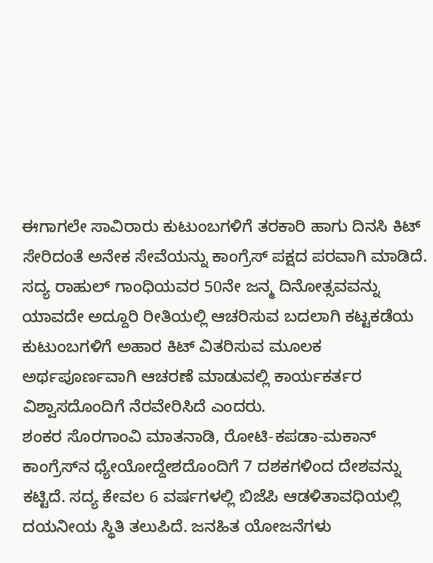ಈಗಾಗಲೇ ಸಾವಿರಾರು ಕುಟುಂಬಗಳಿಗೆ ತರಕಾರಿ ಹಾಗು ದಿನಸಿ ಕಿಟ್ ಸೇರಿದಂತೆ ಅನೇಕ ಸೇವೆಯನ್ನು ಕಾಂಗ್ರೆಸ್ ಪಕ್ಷದ ಪರವಾಗಿ ಮಾಡಿದೆ. ಸದ್ಯ ರಾಹುಲ್ ಗಾಂಧಿಯವರ 50ನೇ ಜನ್ಮ ದಿನೋತ್ಸವವನ್ನು ಯಾವದೇ ಅದ್ದೂರಿ ರೀತಿಯಲ್ಲಿ ಆಚರಿಸುವ ಬದಲಾಗಿ ಕಟ್ಟಕಡೆಯ ಕುಟುಂಬಗಳಿಗೆ ಅಹಾರ ಕಿಟ್ ವಿತರಿಸುವ ಮೂಲಕ ಅರ್ಥಪೂರ್ಣವಾಗಿ ಆಚರಣೆ ಮಾಡುವಲ್ಲಿ ಕಾರ್ಯಕರ್ತರ ವಿಶ್ವಾಸದೊಂದಿಗೆ ನೆರವೇರಿಸಿದೆ ಎಂದರು.
ಶಂಕರ ಸೊರಗಾಂವಿ ಮಾತನಾಡಿ, ರೋಟಿ-ಕಪಡಾ-ಮಕಾನ್ ಕಾಂಗ್ರೆಸ್‍ನ ಧ್ಯೇಯೋದ್ದೇಶದೊಂದಿಗೆ 7 ದಶಕಗಳಿಂದ ದೇಶವನ್ನು ಕಟ್ಟಿದೆ. ಸದ್ಯ ಕೇವಲ 6 ವರ್ಷಗಳಲ್ಲಿ ಬಿಜೆಪಿ ಆಡಳಿತಾವಧಿಯಲ್ಲಿ ದಯನೀಯ ಸ್ಥಿತಿ ತಲುಪಿದೆ. ಜನಹಿತ ಯೋಜನೆಗಳು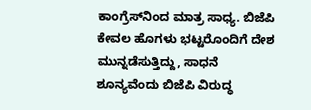ಕಾಂಗ್ರೆಸ್‍ನಿಂದ ಮಾತ್ರ ಸಾಧ್ಯ. ಬಿಜೆಪಿ ಕೇವಲ ಹೊಗಳು ಭಟ್ಟರೊಂದಿಗೆ ದೇಶ ಮುನ್ನಡೆಸುತ್ತಿದ್ದು, ಸಾಧನೆ ಶೂನ್ಯವೆಂದು ಬಿಜೆಪಿ ವಿರುದ್ಧ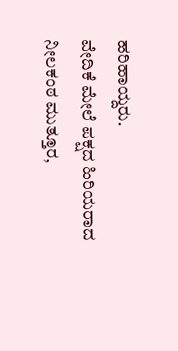ಹರಿಹಾಯ್ದರು.
ವೇದಿಕೆ ಮೇಲೆ ಪಕ್ಷದ ಹಿರಿಯರಾದ ನೀಲಕಂಠ ಮುತ್ತೂರ,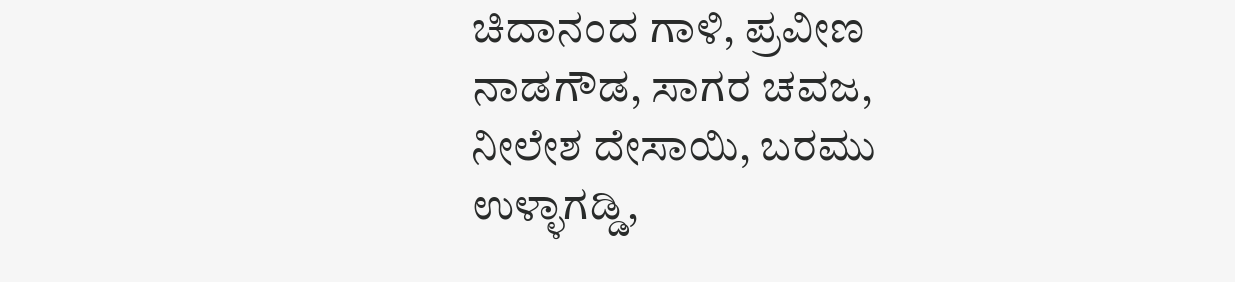ಚಿದಾನಂದ ಗಾಳಿ, ಪ್ರವೀಣ ನಾಡಗೌಡ, ಸಾಗರ ಚವಜ, ನೀಲೇಶ ದೇಸಾಯಿ, ಬರಮು ಉಳ್ಳಾಗಡ್ಡಿ,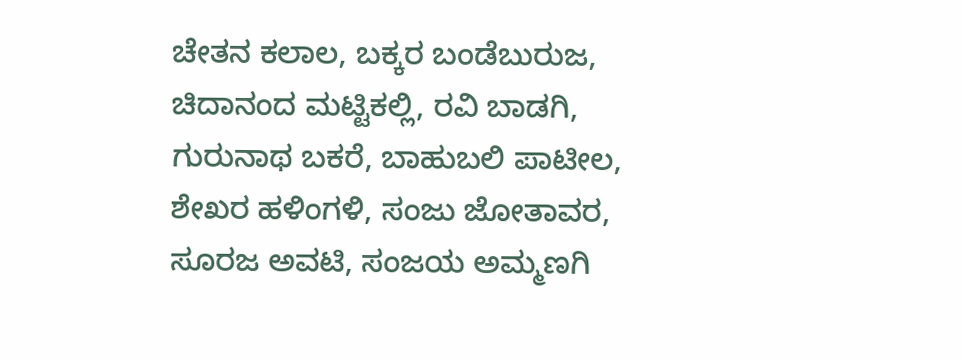ಚೇತನ ಕಲಾಲ, ಬಕ್ಕರ ಬಂಡೆಬುರುಜ, ಚಿದಾನಂದ ಮಟ್ಟಿಕಲ್ಲಿ, ರವಿ ಬಾಡಗಿ, ಗುರುನಾಥ ಬಕರೆ, ಬಾಹುಬಲಿ ಪಾಟೀಲ, ಶೇಖರ ಹಳಿಂಗಳಿ, ಸಂಜು ಜೋತಾವರ, ಸೂರಜ ಅವಟಿ, ಸಂಜಯ ಅಮ್ಮಣಗಿ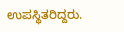ಉಪಸ್ಥಿತರಿದ್ದರು.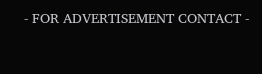- FOR ADVERTISEMENT CONTACT -